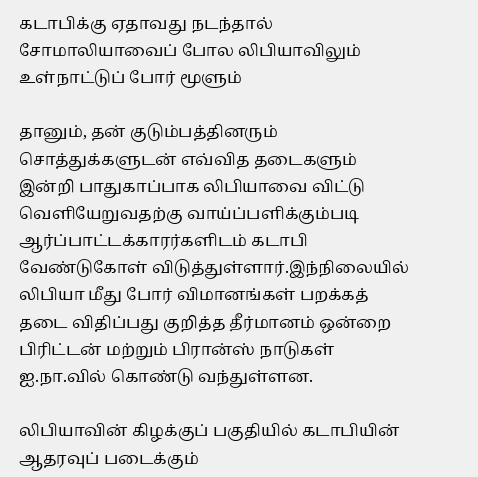கடாபிக்கு ஏதாவது நடந்தால் சோமாலியாவைப் போல லிபியாவிலும் உள்நாட்டுப் போர் மூளும்

தானும், தன் குடும்பத்தினரும் சொத்துக்களுடன் எவ்வித தடைகளும் இன்றி பாதுகாப்பாக லிபியாவை விட்டு வெளியேறுவதற்கு வாய்ப்பளிக்கும்படி ஆர்ப்பாட்டக்காரர்களிடம் கடாபி வேண்டுகோள் விடுத்துள்ளார்.இந்நிலையில் லிபியா மீது போர் விமானங்கள் பறக்கத் தடை விதிப்பது குறித்த தீர்மானம் ஒன்றை பிரிட்டன் மற்றும் பிரான்ஸ் நாடுகள் ஐ.நா.வில் கொண்டு வந்துள்ளன.

லிபியாவின் கிழக்குப் பகுதியில் கடாபியின் ஆதரவுப் படைக்கும்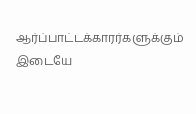ஆர்ப்பாட்டக்காரர்களுக்கும் இடையே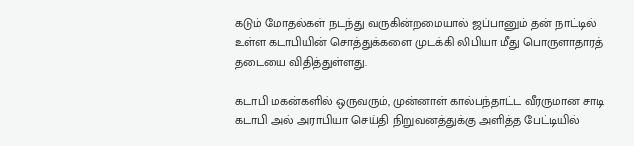கடும் மோதல்கள் நடந்து வருகின்றமையால் ஜப்பானும் தன் நாட்டில் உள்ள கடாபியின் சொத்துக்களை முடக்கி லிபியா மீது பொருளாதாரத் தடையை விதித்துள்ளது.

கடாபி மகன்களில் ஒருவரும், முன்னாள் கால்பந்தாட்ட வீரருமான சாடி கடாபி அல் அராபியா செய்தி நிறுவனத்துக்கு அளித்த பேட்டியில்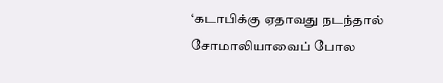‘கடாபிக்கு ஏதாவது நடந்தால் சோமாலியாவைப் போல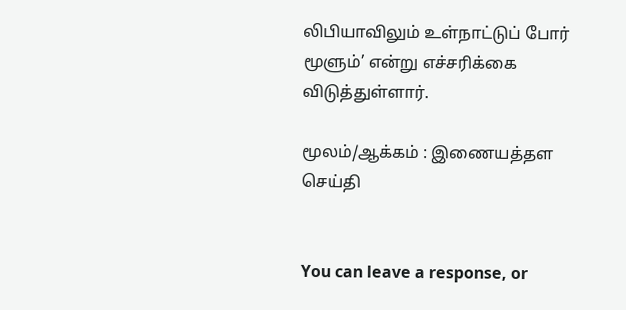லிபியாவிலும் உள்நாட்டுப் போர் மூளும்’ என்று எச்சரிக்கை விடுத்துள்ளார்.

மூலம்/ஆக்கம் : இணையத்தள செய்தி


You can leave a response, or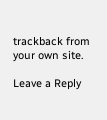trackback from your own site.

Leave a Reply